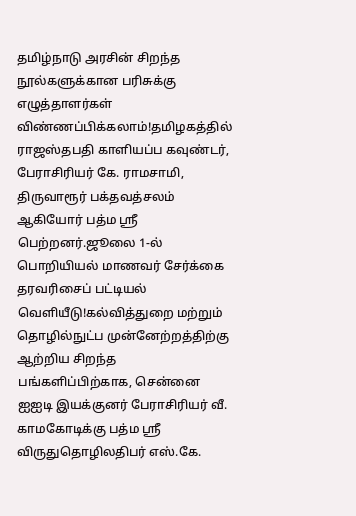தமிழ்நாடு அரசின் சிறந்த நூல்களுக்கான பரிசுக்கு எழுத்தாளர்கள் விண்ணப்பிக்கலாம்!தமிழகத்தில் ராஜஸ்தபதி காளியப்ப கவுண்டர், பேராசிரியர் கே. ராமசாமி, திருவாரூர் பக்தவத்சலம் ஆகியோர் பத்ம ஸ்ரீ பெற்றனர்.ஜூலை 1-ல் பொறியியல் மாணவர் சேர்க்கை தரவரிசைப் பட்டியல் வெளியீடு!கல்வித்துறை மற்றும் தொழில்நுட்ப முன்னேற்றத்திற்கு ஆற்றிய சிறந்த பங்களிப்பிற்காக, சென்னை ஐஐடி இயக்குனர் பேராசிரியர் வீ. காமகோடிக்கு பத்ம ஸ்ரீ விருதுதொழிலதிபர் எஸ்.கே.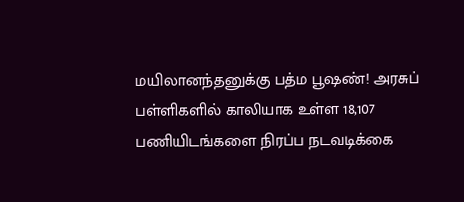மயிலானந்தனுக்கு பத்ம பூஷண்! அரசுப் பள்ளிகளில் காலியாக உள்ள 18,107 பணியிடங்களை நிரப்ப நடவடிக்கை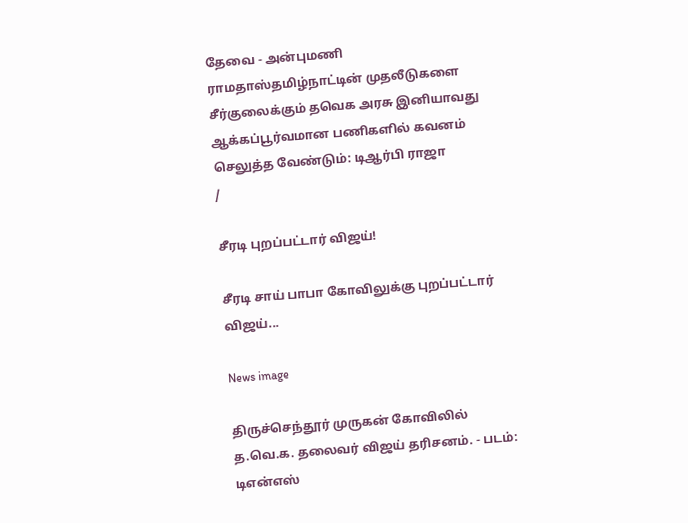தேவை - அன்புமணி ராமதாஸ்தமிழ்நாட்டின் முதலீடுகளை சீர்குலைக்கும் தவெக அரசு இனியாவது ஆக்கப்பூர்வமான பணிகளில் கவனம் செலுத்த வேண்டும்: டிஆர்பி ராஜா
/

சீரடி புறப்பட்டார் விஜய்!

சீரடி சாய் பாபா கோவிலுக்கு புறப்பட்டார் விஜய்...

News image

திருச்செந்தூர் முருகன் கோவிலில் த.வெ.க. தலைவர் விஜய் தரிசனம். - படம்: டிஎன்எஸ்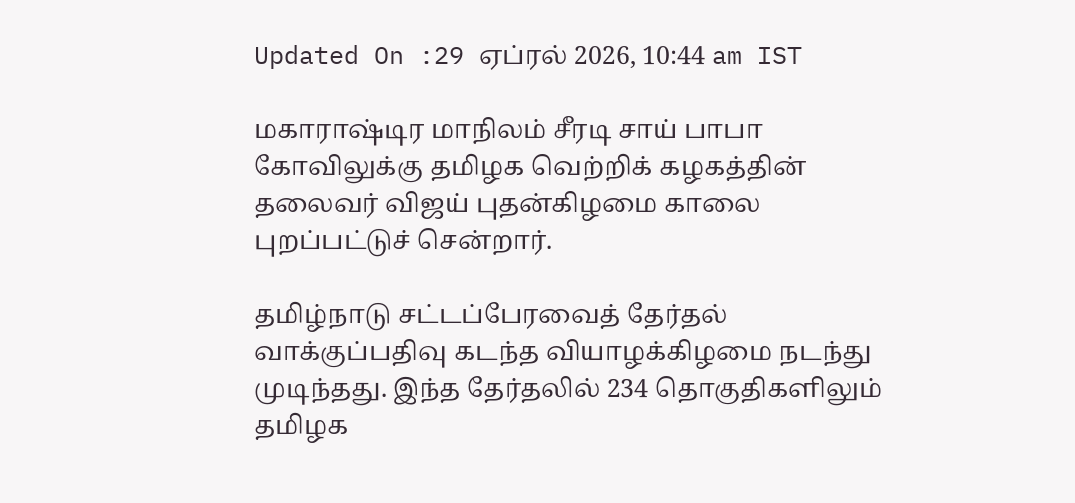Updated On :29 ஏப்ரல் 2026, 10:44 am IST

மகாராஷ்டிர மாநிலம் சீரடி சாய் பாபா கோவிலுக்கு தமிழக வெற்றிக் கழகத்தின் தலைவர் விஜய் புதன்கிழமை காலை புறப்பட்டுச் சென்றார்.

தமிழ்நாடு சட்டப்பேரவைத் தேர்தல் வாக்குப்பதிவு கடந்த வியாழக்கிழமை நடந்து முடிந்தது. இந்த தேர்தலில் 234 தொகுதிகளிலும் தமிழக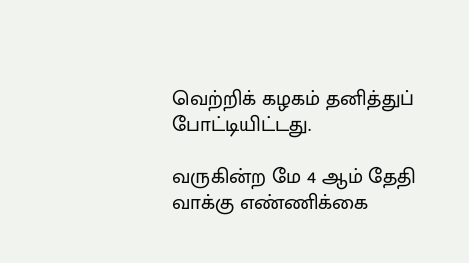வெற்றிக் கழகம் தனித்துப் போட்டியிட்டது.

வருகின்ற மே 4 ஆம் தேதி வாக்கு எண்ணிக்கை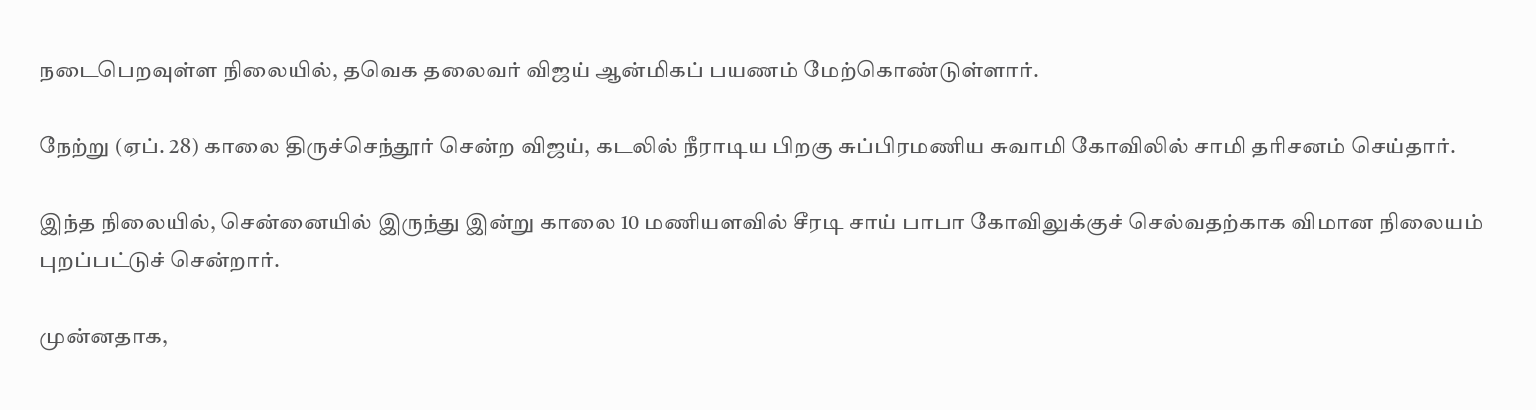நடைபெறவுள்ள நிலையில், தவெக தலைவர் விஜய் ஆன்மிகப் பயணம் மேற்கொண்டுள்ளார்.

நேற்று (ஏப். 28) காலை திருச்செந்தூர் சென்ற விஜய், கடலில் நீராடிய பிறகு சுப்பிரமணிய சுவாமி கோவிலில் சாமி தரிசனம் செய்தார்.

இந்த நிலையில், சென்னையில் இருந்து இன்று காலை 10 மணியளவில் சீரடி சாய் பாபா கோவிலுக்குச் செல்வதற்காக விமான நிலையம் புறப்பட்டுச் சென்றார்.

முன்னதாக,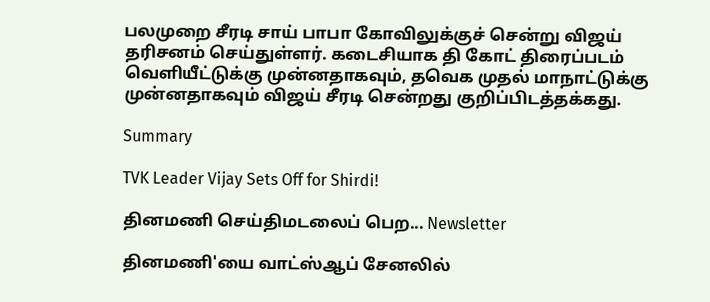பலமுறை சீரடி சாய் பாபா கோவிலுக்குச் சென்று விஜய் தரிசனம் செய்துள்ளர். கடைசியாக தி கோட் திரைப்படம் வெளியீட்டுக்கு முன்னதாகவும், தவெக முதல் மாநாட்டுக்கு முன்னதாகவும் விஜய் சீரடி சென்றது குறிப்பிடத்தக்கது.

Summary

TVK Leader Vijay Sets Off for Shirdi!

தினமணி செய்திமடலைப் பெற... Newsletter

தினமணி'யை வாட்ஸ்ஆப் சேனலில்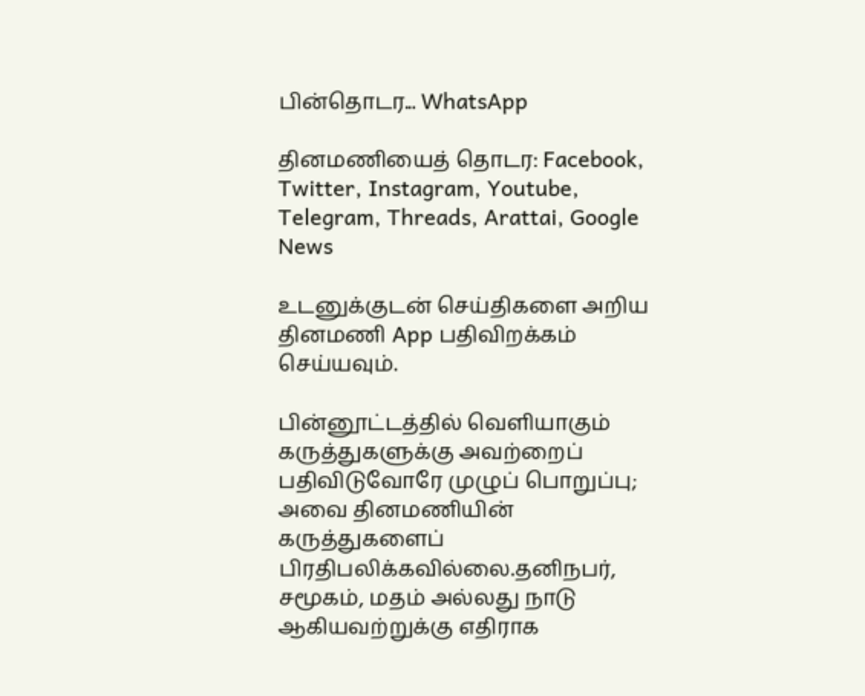பின்தொடர... WhatsApp

தினமணியைத் தொடர: Facebook, Twitter, Instagram, Youtube, Telegram, Threads, Arattai, Google News

உடனுக்குடன் செய்திகளை அறிய தினமணி App பதிவிறக்கம் செய்யவும்.

பின்னூட்டத்தில் வெளியாகும் கருத்துகளுக்கு அவற்றைப் பதிவிடுவோரே முழுப் பொறுப்பு; அவை தினமணியின் கருத்துகளைப் பிரதிபலிக்கவில்லை.தனிநபர், சமூகம், மதம் அல்லது நாடு ஆகியவற்றுக்கு எதிராக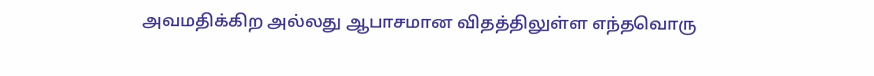அவமதிக்கிற அல்லது ஆபாசமான விதத்திலுள்ள எந்தவொரு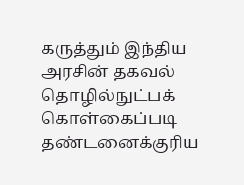கருத்தும் இந்திய அரசின் தகவல் தொழில்நுட்பக் கொள்கைப்படி தண்டனைக்குரிய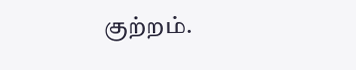குற்றம்.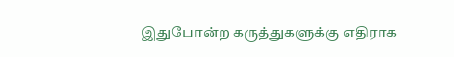இதுபோன்ற கருத்துகளுக்கு எதிராக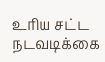உரிய சட்ட நடவடிக்கை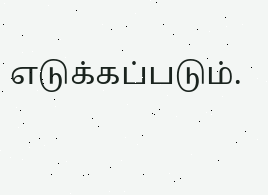எடுக்கப்படும்.